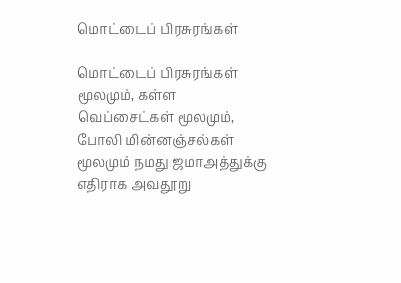மொட்டைப் பிரசுரங்கள்

மொட்டைப் பிரசுரங்கள் மூலமும், கள்ள வெப்சைட்கள் மூலமும், போலி மின்னஞ்சல்கள் மூலமும் நமது ஜமாஅத்துக்கு எதிராக அவதூறு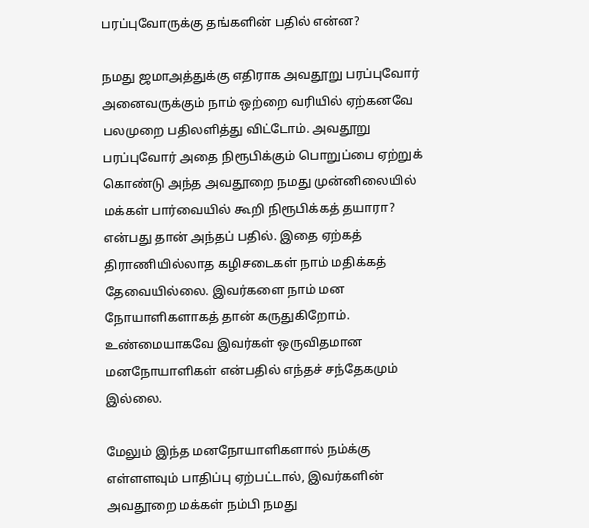பரப்புவோருக்கு தங்களின் பதில் என்ன?

நமது ஜமாஅத்துக்கு எதிராக அவதூறு பரப்புவோர் அனைவருக்கும் நாம் ஒற்றை வரியில் ஏற்கனவே பலமுறை பதிலளித்து விட்டோம். அவதூறு பரப்புவோர் அதை நிரூபிக்கும் பொறுப்பை ஏற்றுக் கொண்டு அந்த அவதூறை நமது முன்னிலையில் மக்கள் பார்வையில் கூறி நிரூபிக்கத் தயாரா? என்பது தான் அந்தப் பதில். இதை ஏற்கத் திராணியில்லாத கழிசடைகள் நாம் மதிக்கத் தேவையில்லை. இவர்களை நாம் மன நோயாளிகளாகத் தான் கருதுகிறோம். உண்மையாகவே இவர்கள் ஒருவிதமான மனநோயாளிகள் என்பதில் எந்தச் சந்தேகமும் இல்லை.

மேலும் இந்த மனநோயாளிகளால் நம்க்கு எள்ளளவும் பாதிப்பு ஏற்பட்டால், இவர்களின் அவதூறை மக்கள் நம்பி நமது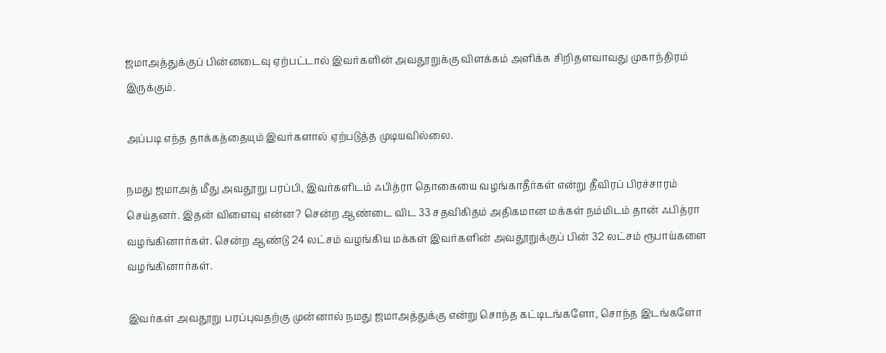ஜமாஅத்துக்குப் பின்னடைவு ஏற்பட்டால் இவர்களின் அவதூறுக்கு விளக்கம் அளிக்க சிறிதளவாவது முகாந்திரம் இருக்கும்.

அப்படி எந்த தாக்கத்தையும் இவர்களால் ஏற்படுத்த முடியவில்லை.

நமது ஜமாஅத் மீது அவதூறு பரப்பி, இவர்களிடம் ஃபித்ரா தொகையை வழங்காதீர்கள் என்று தீவிரப் பிரச்சாரம் செய்தனர். இதன் விளைவு என்ன? சென்ற ஆண்டை விட 33 சதவிகிதம் அதிகமான மக்கள் நம்மிடம் தான் ஃபித்ரா வழங்கினார்கள். சென்ற ஆண்டு 24 லட்சம் வழங்கிய மக்கள் இவர்களின் அவதூறுக்குப் பின் 32 லட்சம் ரூபாய்களை வழங்கினார்கள்.

இவர்கள் அவதூறு பரப்புவதற்கு முன்னால் நமது ஜமாஅத்துக்கு என்று சொந்த கட்டிடங்களோ, சொந்த இடங்களோ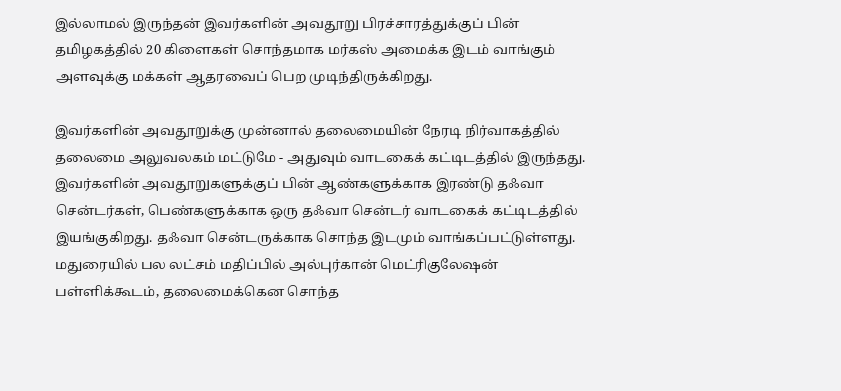இல்லாமல் இருந்தன் இவர்களின் அவதூறு பிரச்சாரத்துக்குப் பின் தமிழகத்தில் 20 கிளைகள் சொந்தமாக மர்கஸ் அமைக்க இடம் வாங்கும் அளவுக்கு மக்கள் ஆதரவைப் பெற முடிந்திருக்கிறது.

இவர்களின் அவதூறுக்கு முன்னால் தலைமையின் நேரடி நிர்வாகத்தில் தலைமை அலுவலகம் மட்டுமே - அதுவும் வாடகைக் கட்டிடத்தில் இருந்தது. இவர்களின் அவதூறுகளுக்குப் பின் ஆண்களுக்காக இரண்டு தஃவா சென்டர்கள், பெண்களுக்காக ஒரு தஃவா சென்டர் வாடகைக் கட்டிடத்தில் இயங்குகிறது. தஃவா சென்டருக்காக சொந்த இடமும் வாங்கப்பட்டுள்ளது. மதுரையில் பல லட்சம் மதிப்பில் அல்புர்கான் மெட்ரிகுலேஷன் பள்ளிக்கூடம், தலைமைக்கென சொந்த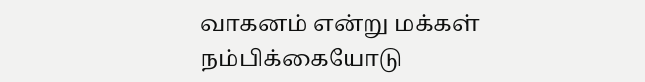வாகனம் என்று மக்கள் நம்பிக்கையோடு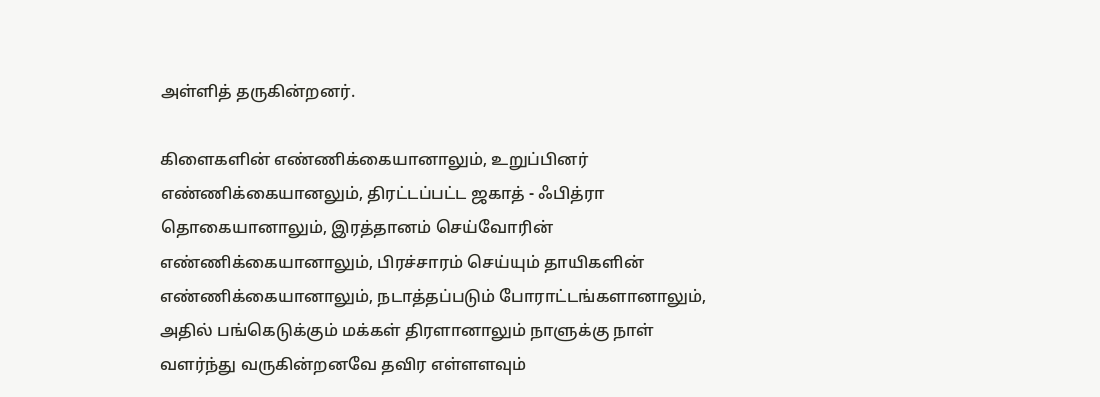அள்ளித் தருகின்றனர்.

கிளைகளின் எண்ணிக்கையானாலும், உறுப்பினர் எண்ணிக்கையானலும், திரட்டப்பட்ட ஜகாத் - ஃபித்ரா தொகையானாலும், இரத்தானம் செய்வோரின் எண்ணிக்கையானாலும், பிரச்சாரம் செய்யும் தாயிகளின் எண்ணிக்கையானாலும், நடாத்தப்படும் போராட்டங்களானாலும், அதில் பங்கெடுக்கும் மக்கள் திரளானாலும் நாளுக்கு நாள் வளர்ந்து வருகின்றனவே தவிர எள்ளளவும்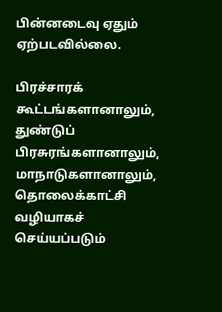பின்னடைவு ஏதும் ஏற்படவில்லை.

பிரச்சாரக் கூட்டங்களானாலும், துண்டுப் பிரசுரங்களானாலும், மாநாடுகளானாலும், தொலைக்காட்சி வழியாகச் செய்யப்படும்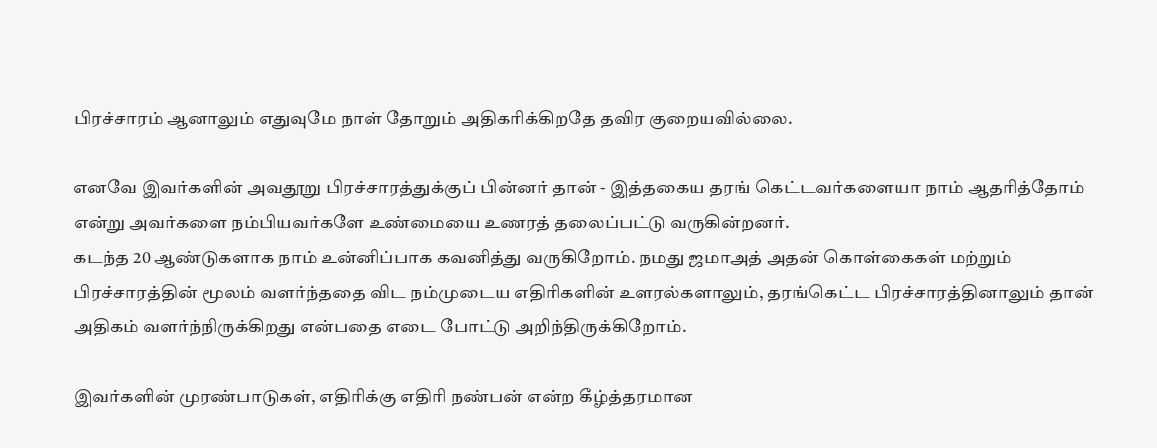பிரச்சாரம் ஆனாலும் எதுவுமே நாள் தோறும் அதிகரிக்கிறதே தவிர குறையவில்லை.

எனவே இவர்களின் அவதூறு பிரச்சாரத்துக்குப் பின்னர் தான் - இத்தகைய தரங் கெட்டவர்களையா நாம் ஆதரித்தோம் என்று அவர்களை நம்பியவர்களே உண்மையை உணரத் தலைப்பட்டு வருகின்றனர்.
கடந்த 20 ஆண்டுகளாக நாம் உன்னிப்பாக கவனித்து வருகிறோம். நமது ஜமாஅத் அதன் கொள்கைகள் மற்றும் பிரச்சாரத்தின் மூலம் வளர்ந்ததை விட நம்முடைய எதிரிகளின் உளரல்களாலும், தரங்கெட்ட பிரச்சாரத்தினாலும் தான் அதிகம் வளர்ந்நிருக்கிறது என்பதை எடை போட்டு அறிந்திருக்கிறோம்.

இவர்களின் முரண்பாடுகள், எதிரிக்கு எதிரி நண்பன் என்ற கீழ்த்தரமான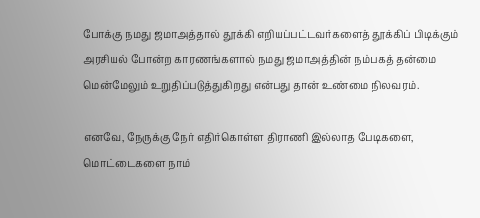போக்கு நமது ஜமாஅத்தால் தூக்கி எறியப்பட்டவர்களைத் தூக்கிப் பிடிக்கும் அரசியல் போன்ற காரணங்களால் நமது ஜமாஅத்தின் நம்பகத் தன்மை மென்மேலும் உறுதிப்படுத்துகிறது என்பது தான் உண்மை நிலவரம்.

எனவே, நேருக்கு நேர் எதிர்கொள்ள திராணி இல்லாத பேடிகளை, மொட்டைகளை நாம்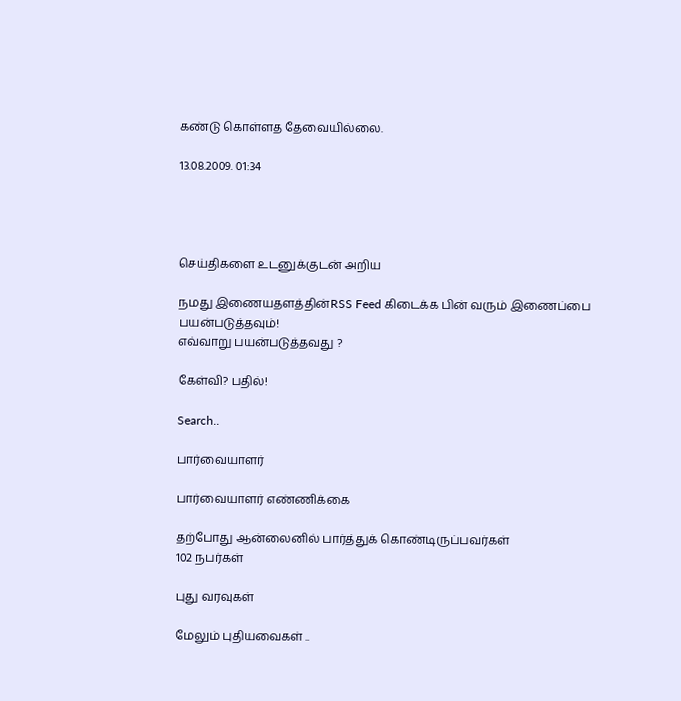கண்டு கொள்ளத தேவையில்லை.

13.08.2009. 01:34




செய்திகளை உடனுக்குடன் அறிய

நமது இணையதளத்தின்RSS Feed கிடைக்க பின் வரும் இணைப்பை பயன்படுத்தவும்!
எவ்வாறு பயன்படுத்தவது ?

கேள்வி? பதில்!

Search..

பார்வையாளர்

பார்வையாளர் எண்ணிக்கை

தற்போது ஆன்லைனில் பார்த்துக் கொண்டிருப்பவர்கள்
102 நபர்கள்

புது வரவுகள்

மேலும் புதியவைகள் ..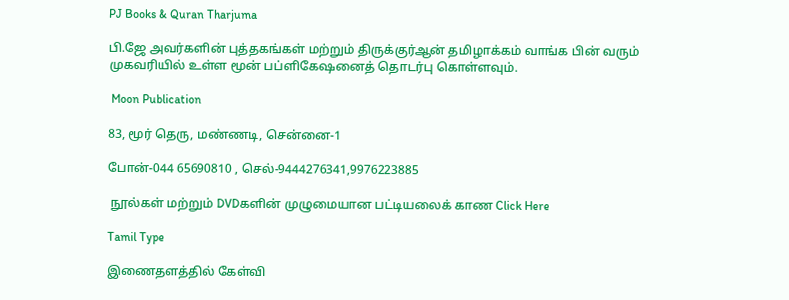PJ Books & Quran Tharjuma

பி.ஜே அவர்களின் புத்தகங்கள் மற்றும் திருக்குர்ஆன் தமிழாக்கம் வாங்க பின் வரும் முகவரியில் உள்ள மூன் பப்ளிகேஷனைத் தொடர்பு கொள்ளவும்.

 Moon Publication

83, மூர் தெரு, மண்ணடி, சென்னை-1

போன்-044 65690810 , செல்-9444276341,9976223885

 நூல்கள் மற்றும் DVDகளின் முழுமையான பட்டியலைக் காண Click Here

Tamil Type

இணைதளத்தில் கேள்வி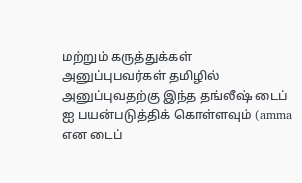மற்றும் கருத்துக்கள் அனுப்புபவர்கள் தமிழில் அனுப்புவதற்கு இந்த தங்லீஷ் டைப் ஐ பயன்படுத்திக் கொள்ளவும் (amma என டைப்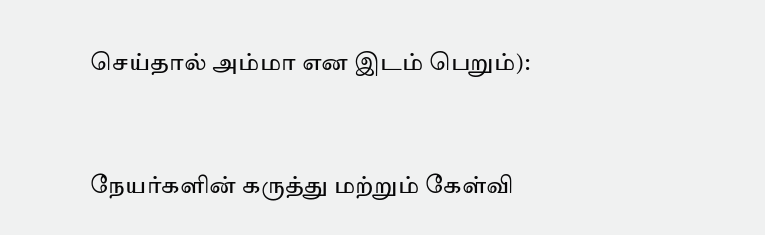செய்தால் அம்மா என இடம் பெறும்):


நேயர்களின் கருத்து மற்றும் கேள்வி